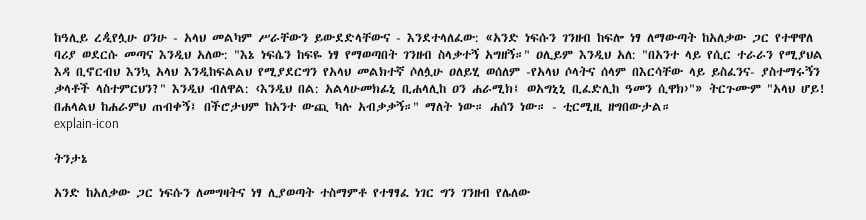ከዓሊይ ረዺየሏሁ ዐንሁ - አላህ መልካም ሥራቸውን ይውደድላቸውና - እንደተላለፈው: «አንድ ነፍሱን ገንዘብ ከፍሎ ነፃ ለማውጣት ከአለቃው ጋር የተዋዋለ ባሪያ ወደርሱ መጣና እንዲህ አለው: "እኔ ነፍሴን ከፍዬ ነፃ የማወጣበት ገንዘብ ስላቃተኝ አግዘኝ።" ዐሊይም እንዲህ አለ: "በአንተ ላይ የሲር ተራራን የሚያህል እዳ ቢኖርብህ እንኳ አላህ እንዲከፍልልህ የሚያደርግን የአላህ መልክተኛ ሶለሏሁ ዐለይሂ ወሰለም -የአላህ ሶላትና ሰላም በእርሳቸው ላይ ይስፈንና- ያስተማሩኝን ቃላቶች ላስተምርህን?" እንዲህ ብለዋል: ‹እንዲህ በል: አልላሁመክፊኒ ቢሐላሊከ ዐን ሐራሚክ፤ ወአግኒኒ ቢፈድሊከ ዓመን ሲዋክ›"» ትርጉሙም "አላህ ሆይ! በሐላልህ ከሐራምህ ጠብቀኝ፤ በችሮታህም ከአንተ ውጪ ካሉ አብቃቃኝ።" ማለት ነው። ሐሰን ነው። - ቲርሚዚ ዘግበውታል።
explain-icon

ትንታኔ

አንድ ከአለቃው ጋር ነፍሱን ለመግዛትና ነፃ ሊያወጣት ተስማምቶ የተፃፃፈ ነገር ግን ገንዘብ የሌለው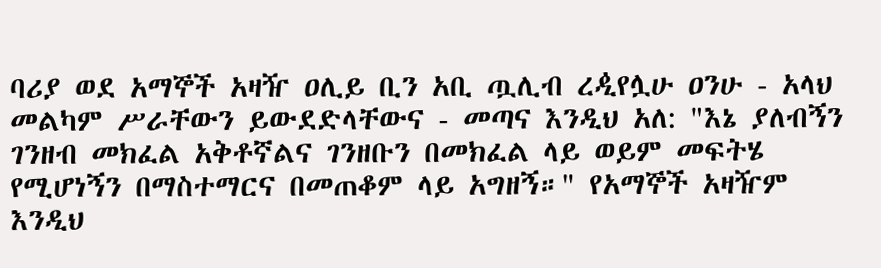ባሪያ ወደ አማኞች አዛዥ ዐሊይ ቢን አቢ ጧሊብ ረዺየሏሁ ዐንሁ - አላህ መልካም ሥራቸውን ይውደድላቸውና - መጣና እንዲህ አለ: "እኔ ያለብኝን ገንዘብ መክፈል አቅቶኛልና ገንዘቡን በመክፈል ላይ ወይም መፍትሄ የሚሆነኝን በማስተማርና በመጠቆም ላይ አግዘኝ።" የአማኞች አዛዥም እንዲህ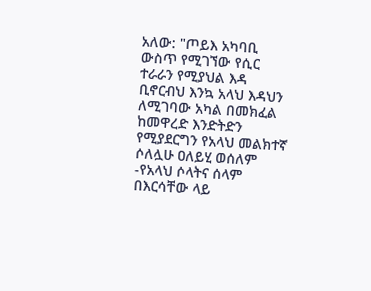አለው: "ጦይእ አካባቢ ውስጥ የሚገኘው የሲር ተራራን የሚያህል እዳ ቢኖርብህ እንኳ አላህ እዳህን ለሚገባው አካል በመክፈል ከመዋረድ እንድትድን የሚያደርግን የአላህ መልክተኛ ሶለሏሁ ዐለይሂ ወሰለም -የአላህ ሶላትና ሰላም በእርሳቸው ላይ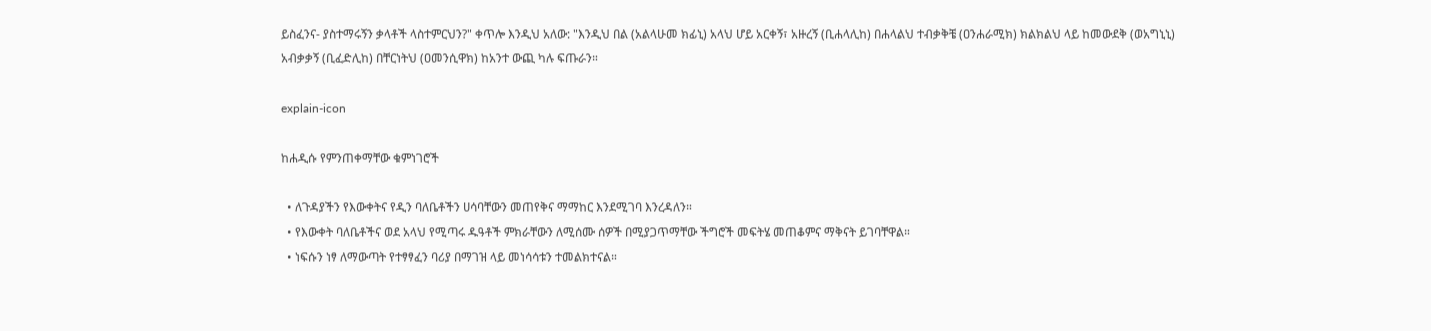ይስፈንና- ያስተማሩኝን ቃላቶች ላስተምርህን?" ቀጥሎ እንዲህ አለው: "እንዲህ በል (አልላሁመ ክፊኒ) አላህ ሆይ አርቀኝ፣ አዙረኝ (ቢሐላሊከ) በሐላልህ ተብቃቅቼ (ዐንሐራሚክ) ክልክልህ ላይ ከመውደቅ (ወአግኒኒ) አብቃቃኝ (ቢፈድሊከ) በቸርነትህ (ዐመንሲዋክ) ከአንተ ውጪ ካሉ ፍጡራን።

explain-icon

ከሐዲሱ የምንጠቀማቸው ቁምነገሮች

  • ለጉዳያችን የእውቀትና የዲን ባለቤቶችን ሀሳባቸውን መጠየቅና ማማከር እንደሚገባ እንረዳለን።
  • የእውቀት ባለቤቶችና ወደ አላህ የሚጣሩ ዱዓቶች ምክራቸውን ለሚሰሙ ሰዎች በሚያጋጥማቸው ችግሮች መፍትሄ መጠቆምና ማቅናት ይገባቸዋል።
  • ነፍሱን ነፃ ለማውጣት የተፃፃፈን ባሪያ በማገዝ ላይ መነሳሳቱን ተመልክተናል።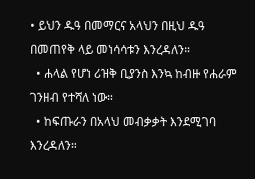• ይህን ዱዓ በመማርና አላህን በዚህ ዱዓ በመጠየቅ ላይ መነሳሳቱን እንረዳለን።
  • ሐላል የሆነ ሪዝቅ ቢያንስ እንኳ ከብዙ የሐራም ገንዘብ የተሻለ ነው።
  • ከፍጡራን በአላህ መብቃቃት እንደሚገባ እንረዳለን።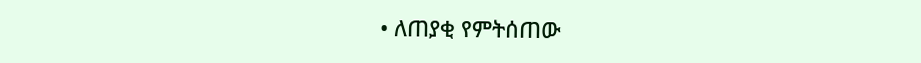• ለጠያቂ የምትሰጠው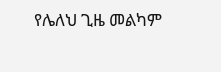የሌለህ ጊዜ መልካም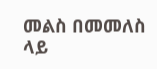መልስ በመመለስ ላይ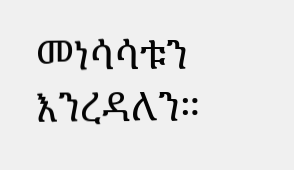መነሳሳቱን እንረዳለን።